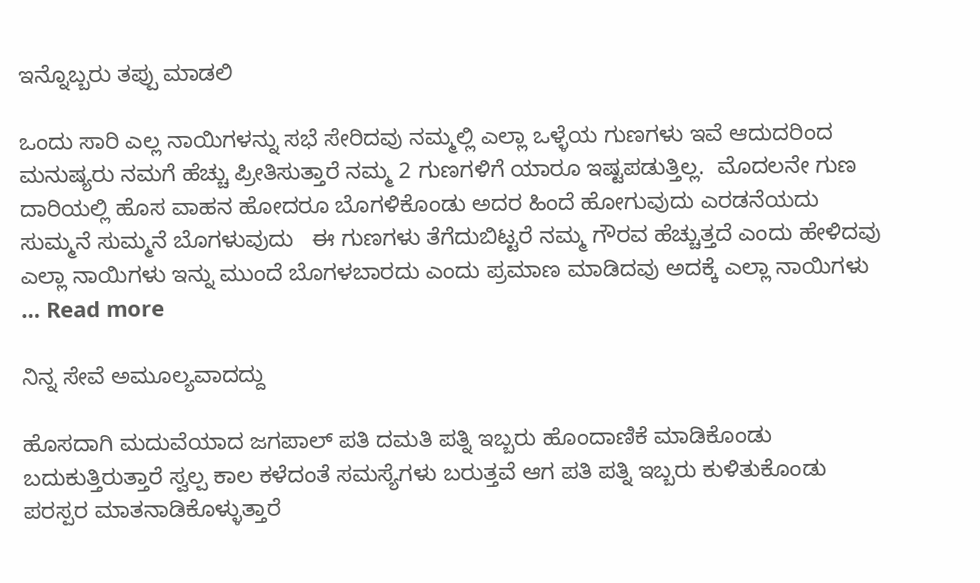ಇನ್ನೊಬ್ಬರು ತಪ್ಪು ಮಾಡಲಿ

ಒಂದು ಸಾರಿ ಎಲ್ಲ ನಾಯಿಗಳನ್ನು ಸಭೆ ಸೇರಿದವು ನಮ್ಮಲ್ಲಿ ಎಲ್ಲಾ ಒಳ್ಳೆಯ ಗುಣಗಳು ಇವೆ ಆದುದರಿಂದ ಮನುಷ್ಯರು ನಮಗೆ ಹೆಚ್ಚು ಪ್ರೀತಿಸುತ್ತಾರೆ ನಮ್ಮ 2 ಗುಣಗಳಿಗೆ ಯಾರೂ ಇಷ್ಟಪಡುತ್ತಿಲ್ಲ.  ಮೊದಲನೇ ಗುಣ ದಾರಿಯಲ್ಲಿ ಹೊಸ ವಾಹನ ಹೋದರೂ ಬೊಗಳಿಕೊಂಡು ಅದರ ಹಿಂದೆ ಹೋಗುವುದು ಎರಡನೆಯದು ಸುಮ್ಮನೆ ಸುಮ್ಮನೆ ಬೊಗಳುವುದು   ಈ ಗುಣಗಳು ತೆಗೆದುಬಿಟ್ಟರೆ ನಮ್ಮ ಗೌರವ ಹೆಚ್ಚುತ್ತದೆ ಎಂದು ಹೇಳಿದವು ಎಲ್ಲಾ ನಾಯಿಗಳು ಇನ್ನು ಮುಂದೆ ಬೊಗಳಬಾರದು ಎಂದು ಪ್ರಮಾಣ ಮಾಡಿದವು ಅದಕ್ಕೆ ಎಲ್ಲಾ ನಾಯಿಗಳು … Read more

ನಿನ್ನ ಸೇವೆ ಅಮೂಲ್ಯವಾದದ್ದು

ಹೊಸದಾಗಿ ಮದುವೆಯಾದ ಜಗಪಾಲ್ ಪತಿ ದಮತಿ ಪತ್ನಿ ಇಬ್ಬರು ಹೊಂದಾಣಿಕೆ ಮಾಡಿಕೊಂಡು ಬದುಕುತ್ತಿರುತ್ತಾರೆ ಸ್ವಲ್ಪ ಕಾಲ ಕಳೆದಂತೆ ಸಮಸ್ಯೆಗಳು ಬರುತ್ತವೆ ಆಗ ಪತಿ ಪತ್ನಿ ಇಬ್ಬರು ಕುಳಿತುಕೊಂಡು ಪರಸ್ಪರ ಮಾತನಾಡಿಕೊಳ್ಳುತ್ತಾರೆ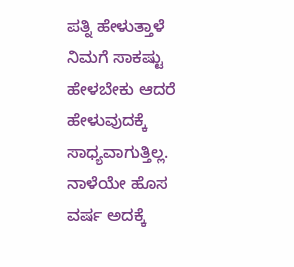ಪತ್ನಿ ಹೇಳುತ್ತಾಳೆ ನಿಮಗೆ ಸಾಕಷ್ಟು ಹೇಳಬೇಕು ಆದರೆ ಹೇಳುವುದಕ್ಕೆ ಸಾಧ್ಯವಾಗುತ್ತಿಲ್ಲ.  ನಾಳೆಯೇ ಹೊಸ ವರ್ಷ ಅದಕ್ಕೆ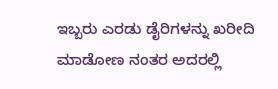ಇಬ್ಬರು ಎರಡು ಡೈರಿಗಳನ್ನು ಖರೀದಿ ಮಾಡೋಣ ನಂತರ ಅದರಲ್ಲಿ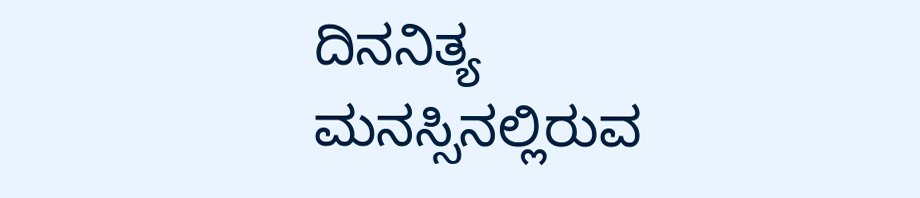ದಿನನಿತ್ಯ ಮನಸ್ಸಿನಲ್ಲಿರುವ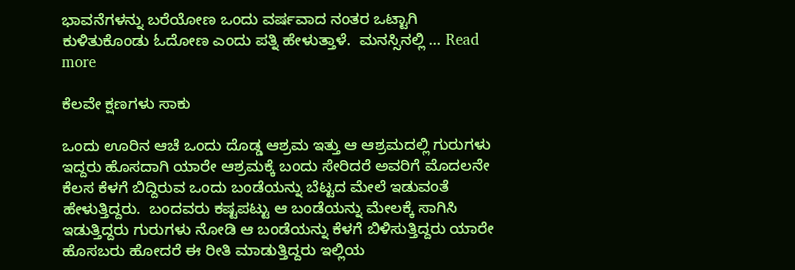ಭಾವನೆಗಳನ್ನು ಬರೆಯೋಣ ಒಂದು ವರ್ಷವಾದ ನಂತರ ಒಟ್ಟಾಗಿ ಕುಳಿತುಕೊಂಡು ಓದೋಣ ಎಂದು ಪತ್ನಿ ಹೇಳುತ್ತಾಳೆ.  ಮನಸ್ಸಿನಲ್ಲಿ … Read more

ಕೆಲವೇ ಕ್ಷಣಗಳು ಸಾಕು

ಒಂದು ಊರಿನ ಆಚೆ ಒಂದು ದೊಡ್ಡ ಆಶ್ರಮ ಇತ್ತು ಆ ಆಶ್ರಮದಲ್ಲಿ ಗುರುಗಳು ಇದ್ದರು ಹೊಸದಾಗಿ ಯಾರೇ ಆಶ್ರಮಕ್ಕೆ ಬಂದು ಸೇರಿದರೆ ಅವರಿಗೆ ಮೊದಲನೇ ಕೆಲಸ ಕೆಳಗೆ ಬಿದ್ದಿರುವ ಒಂದು ಬಂಡೆಯನ್ನು ಬೆಟ್ಟದ ಮೇಲೆ ಇಡುವಂತೆ ಹೇಳುತ್ತಿದ್ದರು.  ಬಂದವರು ಕಷ್ಟಪಟ್ಟು ಆ ಬಂಡೆಯನ್ನು ಮೇಲಕ್ಕೆ ಸಾಗಿಸಿ ಇಡುತ್ತಿದ್ದರು ಗುರುಗಳು ನೋಡಿ ಆ ಬಂಡೆಯನ್ನು ಕೆಳಗೆ ಬಿಳಿಸುತ್ತಿದ್ದರು ಯಾರೇ ಹೊಸಬರು ಹೋದರೆ ಈ ರೀತಿ ಮಾಡುತ್ತಿದ್ದರು ಇಲ್ಲಿಯ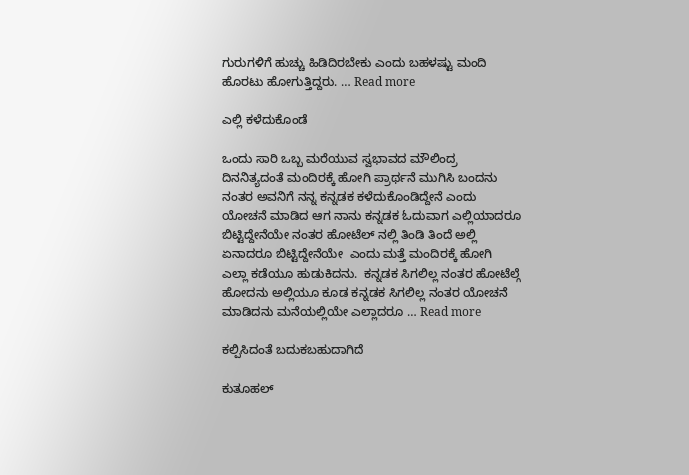ಗುರುಗಳಿಗೆ ಹುಚ್ಚು ಹಿಡಿದಿರಬೇಕು ಎಂದು ಬಹಳಷ್ಟು ಮಂದಿ ಹೊರಟು ಹೋಗುತ್ತಿದ್ದರು. … Read more

ಎಲ್ಲಿ ಕಳೆದುಕೊಂಡೆ

ಒಂದು ಸಾರಿ ಒಬ್ಬ ಮರೆಯುವ ಸ್ವಭಾವದ ಮೌಲಿಂದ್ರ ದಿನನಿತ್ಯದಂತೆ ಮಂದಿರಕ್ಕೆ ಹೋಗಿ ಪ್ರಾರ್ಥನೆ ಮುಗಿಸಿ ಬಂದನು ನಂತರ ಅವನಿಗೆ ನನ್ನ ಕನ್ನಡಕ ಕಳೆದುಕೊಂಡಿದ್ದೇನೆ ಎಂದು ಯೋಚನೆ ಮಾಡಿದ ಆಗ ನಾನು ಕನ್ನಡಕ ಓದುವಾಗ ಎಲ್ಲಿಯಾದರೂ ಬಿಟ್ಟಿದ್ದೇನೆಯೇ ನಂತರ ಹೋಟೆಲ್ ನಲ್ಲಿ ತಿಂಡಿ ತಿಂದೆ ಅಲ್ಲಿ ಏನಾದರೂ ಬಿಟ್ಟಿದ್ದೇನೆಯೇ  ಎಂದು ಮತ್ತೆ ಮಂದಿರಕ್ಕೆ ಹೋಗಿ ಎಲ್ಲಾ ಕಡೆಯೂ ಹುಡುಕಿದನು.  ಕನ್ನಡಕ ಸಿಗಲಿಲ್ಲ ನಂತರ ಹೋಟೆಲ್ಗೆ ಹೋದನು ಅಲ್ಲಿಯೂ ಕೂಡ ಕನ್ನಡಕ ಸಿಗಲಿಲ್ಲ ನಂತರ ಯೋಚನೆ ಮಾಡಿದನು ಮನೆಯಲ್ಲಿಯೇ ಎಲ್ಲಾದರೂ … Read more

ಕಲ್ಪಿಸಿದಂತೆ ಬದುಕಬಹುದಾಗಿದೆ

ಕುತೂಹಲ್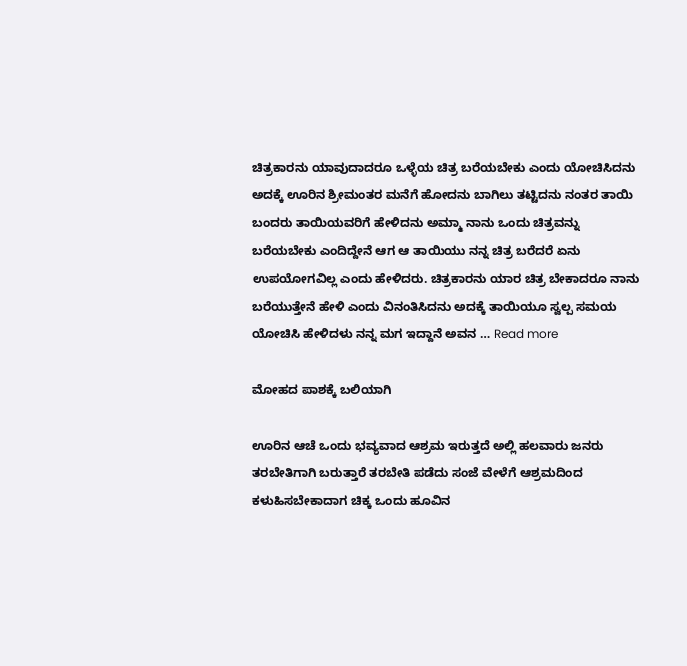ಚಿತ್ರಕಾರನು ಯಾವುದಾದರೂ ಒಳ್ಳೆಯ ಚಿತ್ರ ಬರೆಯಬೇಕು ಎಂದು ಯೋಚಿಸಿದನು ಅದಕ್ಕೆ ಊರಿನ ಶ್ರೀಮಂತರ ಮನೆಗೆ ಹೋದನು ಬಾಗಿಲು ತಟ್ಟಿದನು ನಂತರ ತಾಯಿ ಬಂದರು ತಾಯಿಯವರಿಗೆ ಹೇಳಿದನು ಅಮ್ಮಾ ನಾನು ಒಂದು ಚಿತ್ರವನ್ನು ಬರೆಯಬೇಕು ಎಂದಿದ್ದೇನೆ ಆಗ ಆ ತಾಯಿಯು ನನ್ನ ಚಿತ್ರ ಬರೆದರೆ ಏನು ಉಪಯೋಗವಿಲ್ಲ ಎಂದು ಹೇಳಿದರು. ಚಿತ್ರಕಾರನು ಯಾರ ಚಿತ್ರ ಬೇಕಾದರೂ ನಾನು ಬರೆಯುತ್ತೇನೆ ಹೇಳಿ ಎಂದು ವಿನಂತಿಸಿದನು ಅದಕ್ಕೆ ತಾಯಿಯೂ ಸ್ವಲ್ಪ ಸಮಯ ಯೋಚಿಸಿ ಹೇಳಿದಳು ನನ್ನ ಮಗ ಇದ್ದಾನೆ ಅವನ … Read more

ಮೋಹದ ಪಾಶಕ್ಕೆ ಬಲಿಯಾಗಿ

ಊರಿನ ಆಚೆ ಒಂದು ಭವ್ಯವಾದ ಆಶ್ರಮ ಇರುತ್ತದೆ ಅಲ್ಲಿ ಹಲವಾರು ಜನರು ತರಬೇತಿಗಾಗಿ ಬರುತ್ತಾರೆ ತರಬೇತಿ ಪಡೆದು ಸಂಜೆ ವೇಳೆಗೆ ಆಶ್ರಮದಿಂದ ಕಳುಹಿಸಬೇಕಾದಾಗ ಚಿಕ್ಕ ಒಂದು ಹೂವಿನ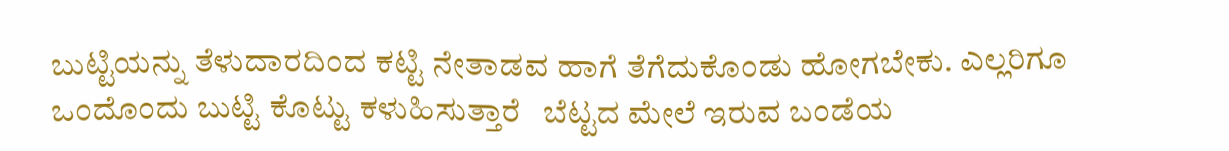ಬುಟ್ಟಿಯನ್ನು ತೆಳುದಾರದಿಂದ ಕಟ್ಟಿ ನೇತಾಡವ ಹಾಗೆ ತೆಗೆದುಕೊಂಡು ಹೋಗಬೇಕು. ಎಲ್ಲರಿಗೂ ಒಂದೊಂದು ಬುಟ್ಟಿ ಕೊಟ್ಟು ಕಳುಹಿಸುತ್ತಾರೆ   ಬೆಟ್ಟದ ಮೇಲೆ ಇರುವ ಬಂಡೆಯ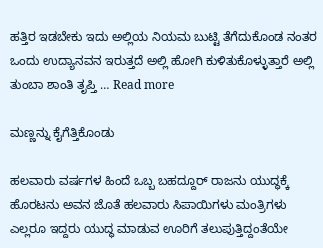ಹತ್ತಿರ ಇಡಬೇಕು ಇದು ಅಲ್ಲಿಯ ನಿಯಮ ಬುಟ್ಟಿ ತೆಗೆದುಕೊಂಡ ನಂತರ ಒಂದು ಉದ್ಯಾನವನ ಇರುತ್ತದೆ ಅಲ್ಲಿ ಹೋಗಿ ಕುಳಿತುಕೊಳ್ಳುತ್ತಾರೆ ಅಲ್ಲಿ ತುಂಬಾ ಶಾಂತಿ ತೃಪ್ತಿ … Read more

ಮಣ್ಣನ್ನು ಕೈಗೆತ್ತಿಕೊಂಡು

ಹಲವಾರು ವರ್ಷಗಳ ಹಿಂದೆ ಒಬ್ಬ ಬಹದ್ದೂರ್ ರಾಜನು ಯುದ್ಧಕ್ಕೆ ಹೊರಟನು ಅವನ ಜೊತೆ ಹಲವಾರು ಸಿಪಾಯಿಗಳು ಮಂತ್ರಿಗಳು ಎಲ್ಲರೂ ಇದ್ದರು ಯುದ್ಧ ಮಾಡುವ ಊರಿಗೆ ತಲುಪುತ್ತಿದ್ದಂತೆಯೇ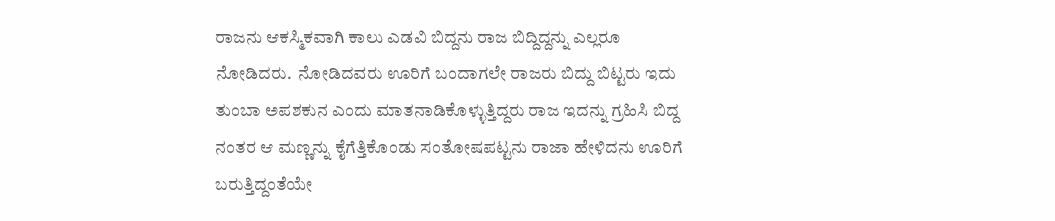ರಾಜನು ಆಕಸ್ಮಿಕವಾಗಿ ಕಾಲು ಎಡವಿ ಬಿದ್ದನು ರಾಜ ಬಿದ್ದಿದ್ದನ್ನು ಎಲ್ಲರೂ ನೋಡಿದರು.  ನೋಡಿದವರು ಊರಿಗೆ ಬಂದಾಗಲೇ ರಾಜರು ಬಿದ್ದು ಬಿಟ್ಟರು ಇದು ತುಂಬಾ ಅಪಶಕುನ ಎಂದು ಮಾತನಾಡಿಕೊಳ್ಳುತ್ತಿದ್ದರು ರಾಜ ಇದನ್ನು ಗ್ರಹಿಸಿ ಬಿದ್ದ ನಂತರ ಆ ಮಣ್ಣನ್ನು ಕೈಗೆತ್ತಿಕೊಂಡು ಸಂತೋಷಪಟ್ಟನು ರಾಜಾ ಹೇಳಿದನು ಊರಿಗೆ ಬರುತ್ತಿದ್ದಂತೆಯೇ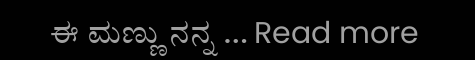ಈ ಮಣ್ಣು ನನ್ನ … Read more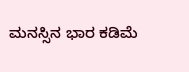ಮನಸ್ಸಿನ ಭಾರ ಕಡಿಮೆ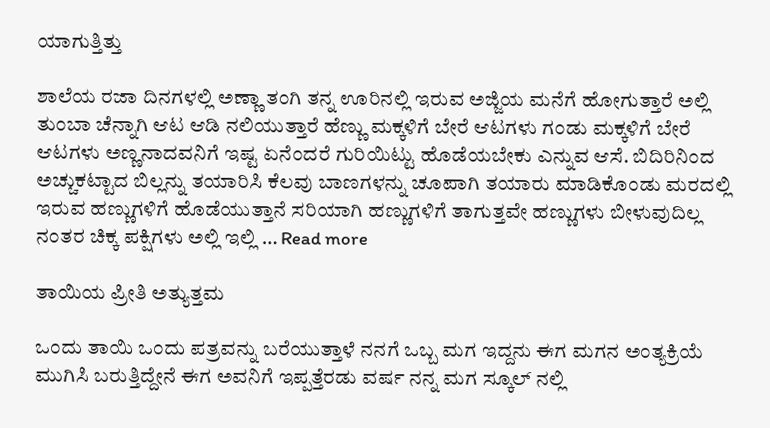ಯಾಗುತ್ತಿತ್ತು

ಶಾಲೆಯ ರಜಾ ದಿನಗಳಲ್ಲಿ ಅಣ್ಣಾ ತಂಗಿ ತನ್ನ ಊರಿನಲ್ಲಿ ಇರುವ ಅಜ್ಜಿಯ ಮನೆಗೆ ಹೋಗುತ್ತಾರೆ ಅಲ್ಲಿ ತುಂಬಾ ಚೆನ್ನಾಗಿ ಆಟ ಆಡಿ ನಲಿಯುತ್ತಾರೆ ಹೆಣ್ಣು ಮಕ್ಕಳಿಗೆ ಬೇರೆ ಆಟಗಳು ಗಂಡು ಮಕ್ಕಳಿಗೆ ಬೇರೆ ಆಟಗಳು ಅಣ್ಣನಾದವನಿಗೆ ಇಷ್ಟ ಏನೆಂದರೆ ಗುರಿಯಿಟ್ಟು ಹೊಡೆಯಬೇಕು ಎನ್ನುವ ಆಸೆ. ಬಿದಿರಿನಿಂದ ಅಚ್ಚುಕಟ್ಟಾದ ಬಿಲ್ಲನ್ನು ತಯಾರಿಸಿ ಕೆಲವು ಬಾಣಗಳನ್ನು ಚೂಪಾಗಿ ತಯಾರು ಮಾಡಿಕೊಂಡು ಮರದಲ್ಲಿ ಇರುವ ಹಣ್ಣುಗಳಿಗೆ ಹೊಡೆಯುತ್ತಾನೆ ಸರಿಯಾಗಿ ಹಣ್ಣುಗಳಿಗೆ ತಾಗುತ್ತವೇ ಹಣ್ಣುಗಳು ಬೀಳುವುದಿಲ್ಲ ನಂತರ ಚಿಕ್ಕ ಪಕ್ಷಿಗಳು ಅಲ್ಲಿ ಇಲ್ಲಿ … Read more

ತಾಯಿಯ ಪ್ರೀತಿ ಅತ್ಯುತ್ತಮ

ಒಂದು ತಾಯಿ ಒಂದು ಪತ್ರವನ್ನು ಬರೆಯುತ್ತಾಳೆ ನನಗೆ ಒಬ್ಬ ಮಗ ಇದ್ದನು ಈಗ ಮಗನ ಅಂತ್ಯಕ್ರಿಯೆ ಮುಗಿಸಿ ಬರುತ್ತಿದ್ದೇನೆ ಈಗ ಅವನಿಗೆ ಇಪ್ಪತ್ತೆರಡು ವರ್ಷ ನನ್ನ ಮಗ ಸ್ಕೂಲ್ ನಲ್ಲಿ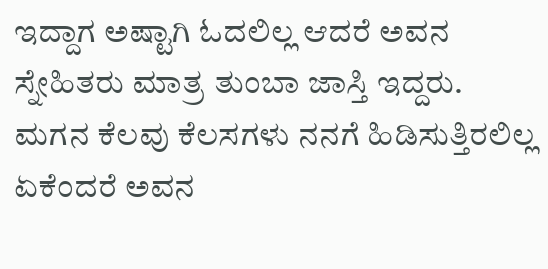ಇದ್ದಾಗ ಅಷ್ಟಾಗಿ ಓದಲಿಲ್ಲ ಆದರೆ ಅವನ ಸ್ನೇಹಿತರು ಮಾತ್ರ ತುಂಬಾ ಜಾಸ್ತಿ ಇದ್ದರು.  ಮಗನ ಕೆಲವು ಕೆಲಸಗಳು ನನಗೆ ಹಿಡಿಸುತ್ತಿರಲಿಲ್ಲ ಏಕೆಂದರೆ ಅವನ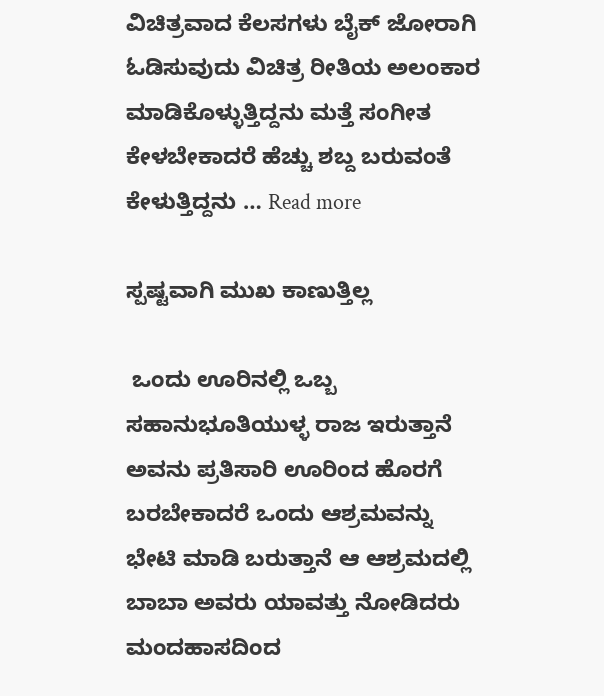ವಿಚಿತ್ರವಾದ ಕೆಲಸಗಳು ಬೈಕ್ ಜೋರಾಗಿ ಓಡಿಸುವುದು ವಿಚಿತ್ರ ರೀತಿಯ ಅಲಂಕಾರ ಮಾಡಿಕೊಳ್ಳುತ್ತಿದ್ದನು ಮತ್ತೆ ಸಂಗೀತ ಕೇಳಬೇಕಾದರೆ ಹೆಚ್ಚು ಶಬ್ದ ಬರುವಂತೆ ಕೇಳುತ್ತಿದ್ದನು … Read more

ಸ್ಪಷ್ಟವಾಗಿ ಮುಖ ಕಾಣುತ್ತಿಲ್ಲ

 ಒಂದು ಊರಿನಲ್ಲಿ ಒಬ್ಬ ಸಹಾನುಭೂತಿಯುಳ್ಳ ರಾಜ ಇರುತ್ತಾನೆ ಅವನು ಪ್ರತಿಸಾರಿ ಊರಿಂದ ಹೊರಗೆ ಬರಬೇಕಾದರೆ ಒಂದು ಆಶ್ರಮವನ್ನು ಭೇಟಿ ಮಾಡಿ ಬರುತ್ತಾನೆ ಆ ಆಶ್ರಮದಲ್ಲಿ ಬಾಬಾ ಅವರು ಯಾವತ್ತು ನೋಡಿದರು ಮಂದಹಾಸದಿಂದ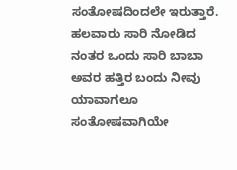ಸಂತೋಷದಿಂದಲೇ ಇರುತ್ತಾರೆ.  ಹಲವಾರು ಸಾರಿ ನೋಡಿದ ನಂತರ ಒಂದು ಸಾರಿ ಬಾಬಾ ಅವರ ಹತ್ತಿರ ಬಂದು ನೀವು ಯಾವಾಗಲೂ ಸಂತೋಷವಾಗಿಯೇ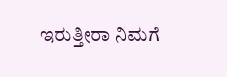ಇರುತ್ತೀರಾ ನಿಮಗೆ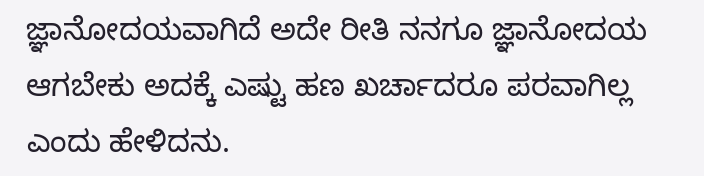ಜ್ಞಾನೋದಯವಾಗಿದೆ ಅದೇ ರೀತಿ ನನಗೂ ಜ್ಞಾನೋದಯ ಆಗಬೇಕು ಅದಕ್ಕೆ ಎಷ್ಟು ಹಣ ಖರ್ಚಾದರೂ ಪರವಾಗಿಲ್ಲ ಎಂದು ಹೇಳಿದನು.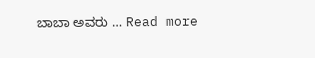ಬಾಬಾ ಅವರು … Read more